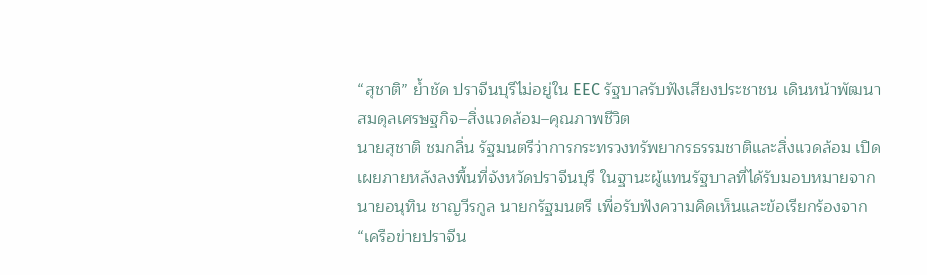“สุชาติ” ย้ำชัด ปราจีนบุรีไม่อยู่ใน EEC รัฐบาลรับฟังเสียงประชาชน เดินหน้าพัฒนาสมดุลเศรษฐกิจ–สิ่งแวดล้อม–คุณภาพชีวิต
นายสุชาติ ชมกลิ่น รัฐมนตรีว่าการกระทรวงทรัพยากรธรรมชาติและสิ่งแวดล้อม เปิดเผยภายหลังลงพื้นที่จังหวัดปราจีนบุรี ในฐานะผู้แทนรัฐบาลที่ได้รับมอบหมายจากนายอนุทิน ชาญวีรกูล นายกรัฐมนตรี เพื่อรับฟังความคิดเห็นและข้อเรียกร้องจาก “เครือข่ายปราจีน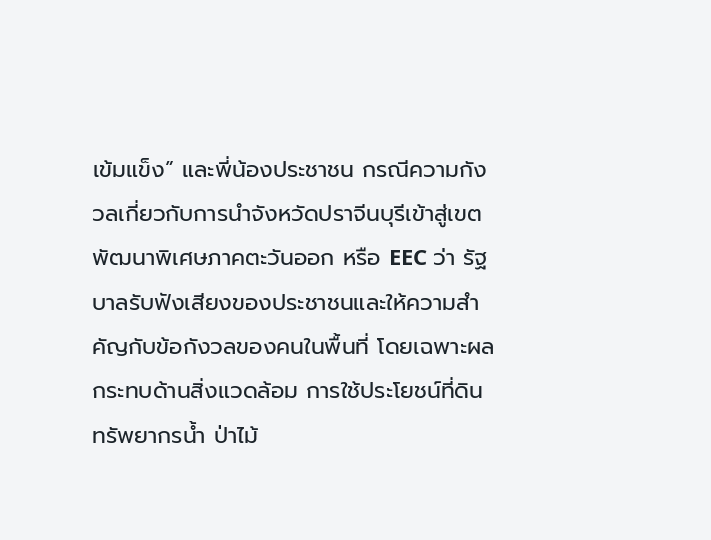เข้มแข็ง” และพี่น้องประชาชน กรณีความกังวลเกี่ยวกับการนำจังหวัดปราจีนบุรีเข้าสู่เขตพัฒนาพิเศษภาคตะวันออก หรือ EEC ว่า รัฐบาลรับฟังเสียงของประชาชนและให้ความสำคัญกับข้อกังวลของคนในพื้นที่ โดยเฉพาะผลกระทบด้านสิ่งแวดล้อม การใช้ประโยชน์ที่ดิน ทรัพยากรน้ำ ป่าไม้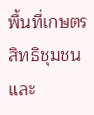พื้นที่เกษตร สิทธิชุมชน และ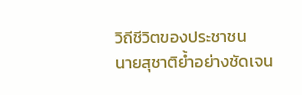วิถีชีวิตของประชาชน
นายสุชาติย้ำอย่างชัดเจน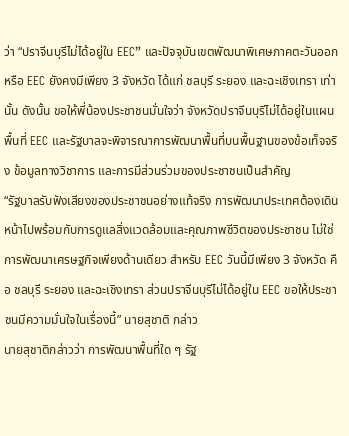ว่า “ปราจีนบุรีไม่ได้อยู่ใน EEC” และปัจจุบันเขตพัฒนาพิเศษภาคตะวันออก หรือ EEC ยังคงมีเพียง 3 จังหวัด ได้แก่ ชลบุรี ระยอง และฉะเชิงเทรา เท่านั้น ดังนั้น ขอให้พี่น้องประชาชนมั่นใจว่า จังหวัดปราจีนบุรีไม่ได้อยู่ในแผนพื้นที่ EEC และรัฐบาลจะพิจารณาการพัฒนาพื้นที่บนพื้นฐานของข้อเท็จจริง ข้อมูลทางวิชาการ และการมีส่วนร่วมของประชาชนเป็นสำคัญ
“รัฐบาลรับฟังเสียงของประชาชนอย่างแท้จริง การพัฒนาประเทศต้องเดินหน้าไปพร้อมกับการดูแลสิ่งแวดล้อมและคุณภาพชีวิตของประชาชน ไม่ใช่การพัฒนาเศรษฐกิจเพียงด้านเดียว สำหรับ EEC วันนี้มีเพียง 3 จังหวัด คือ ชลบุรี ระยอง และฉะเชิงเทรา ส่วนปราจีนบุรีไม่ได้อยู่ใน EEC ขอให้ประชาชนมีความมั่นใจในเรื่องนี้” นายสุชาติ กล่าว
นายสุชาติกล่าวว่า การพัฒนาพื้นที่ใด ๆ รัฐ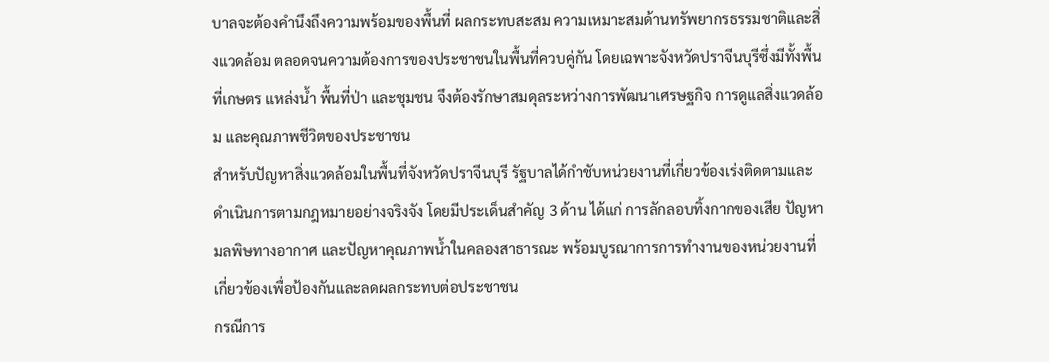บาลจะต้องคำนึงถึงความพร้อมของพื้นที่ ผลกระทบสะสม ความเหมาะสมด้านทรัพยากรธรรมชาติและสิ่งแวดล้อม ตลอดจนความต้องการของประชาชนในพื้นที่ควบคู่กัน โดยเฉพาะจังหวัดปราจีนบุรีซึ่งมีทั้งพื้นที่เกษตร แหล่งน้ำ พื้นที่ป่า และชุมชน จึงต้องรักษาสมดุลระหว่างการพัฒนาเศรษฐกิจ การดูแลสิ่งแวดล้อม และคุณภาพชีวิตของประชาชน
สำหรับปัญหาสิ่งแวดล้อมในพื้นที่จังหวัดปราจีนบุรี รัฐบาลได้กำชับหน่วยงานที่เกี่ยวข้องเร่งติดตามและดำเนินการตามกฎหมายอย่างจริงจัง โดยมีประเด็นสำคัญ 3 ด้าน ได้แก่ การลักลอบทิ้งกากของเสีย ปัญหามลพิษทางอากาศ และปัญหาคุณภาพน้ำในคลองสาธารณะ พร้อมบูรณาการการทำงานของหน่วยงานที่เกี่ยวข้องเพื่อป้องกันและลดผลกระทบต่อประชาชน
กรณีการ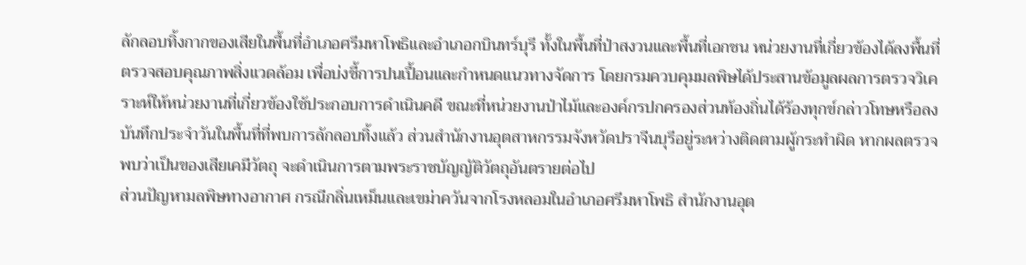ลักลอบทิ้งกากของเสียในพื้นที่อำเภอศรีมหาโพธิและอำเภอกบินทร์บุรี ทั้งในพื้นที่ป่าสงวนและพื้นที่เอกชน หน่วยงานที่เกี่ยวข้องได้ลงพื้นที่ตรวจสอบคุณภาพสิ่งแวดล้อม เพื่อบ่งชี้การปนเปื้อนและกำหนดแนวทางจัดการ โดยกรมควบคุมมลพิษได้ประสานข้อมูลผลการตรวจวิเคราะห์ให้หน่วยงานที่เกี่ยวข้องใช้ประกอบการดำเนินคดี ขณะที่หน่วยงานป่าไม้และองค์กรปกครองส่วนท้องถิ่นได้ร้องทุกข์กล่าวโทษหรือลงบันทึกประจำวันในพื้นที่ที่พบการลักลอบทิ้งแล้ว ส่วนสำนักงานอุตสาหกรรมจังหวัดปราจีนบุรีอยู่ระหว่างติดตามผู้กระทำผิด หากผลตรวจพบว่าเป็นของเสียเคมีวัตถุ จะดำเนินการตามพระราชบัญญัติวัตถุอันตรายต่อไป
ส่วนปัญหามลพิษทางอากาศ กรณีกลิ่นเหม็นและเขม่าควันจากโรงหลอมในอำเภอศรีมหาโพธิ สำนักงานอุต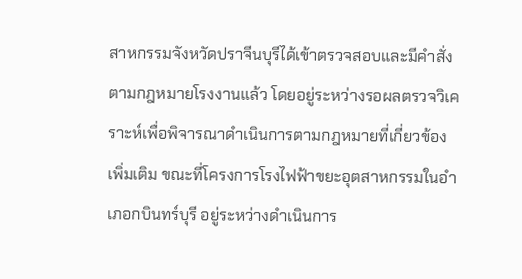สาหกรรมจังหวัดปราจีนบุรีได้เข้าตรวจสอบและมีคำสั่งตามกฎหมายโรงงานแล้ว โดยอยู่ระหว่างรอผลตรวจวิเคราะห์เพื่อพิจารณาดำเนินการตามกฎหมายที่เกี่ยวข้องเพิ่มเติม ขณะที่โครงการโรงไฟฟ้าขยะอุตสาหกรรมในอำเภอกบินทร์บุรี อยู่ระหว่างดำเนินการ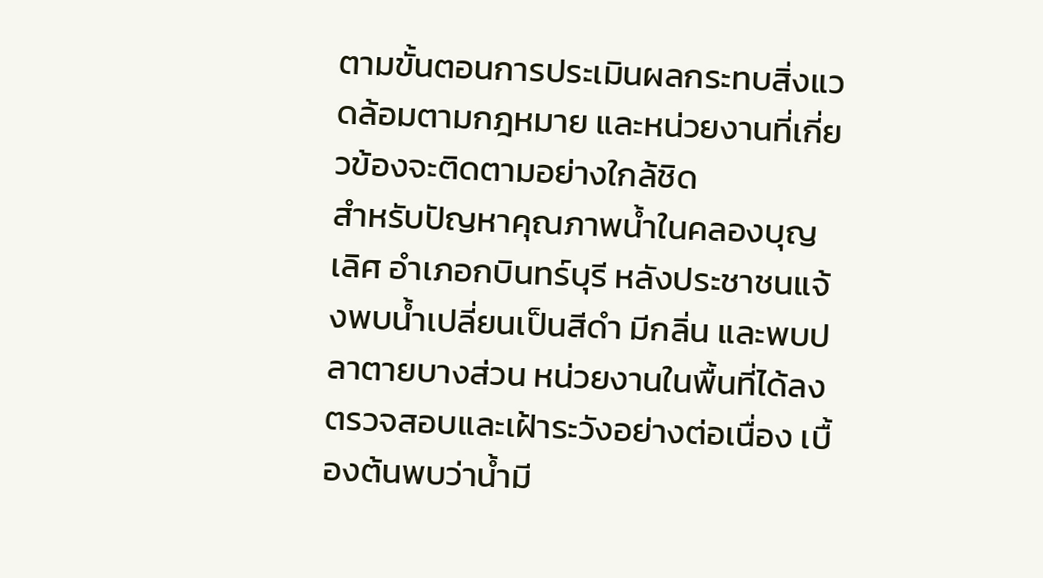ตามขั้นตอนการประเมินผลกระทบสิ่งแวดล้อมตามกฎหมาย และหน่วยงานที่เกี่ยวข้องจะติดตามอย่างใกล้ชิด
สำหรับปัญหาคุณภาพน้ำในคลองบุญเลิศ อำเภอกบินทร์บุรี หลังประชาชนแจ้งพบน้ำเปลี่ยนเป็นสีดำ มีกลิ่น และพบปลาตายบางส่วน หน่วยงานในพื้นที่ได้ลงตรวจสอบและเฝ้าระวังอย่างต่อเนื่อง เบื้องต้นพบว่าน้ำมี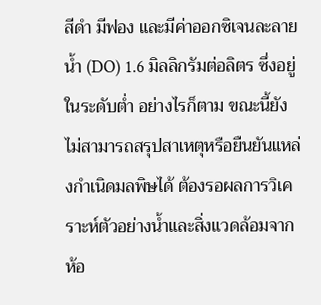สีดำ มีฟอง และมีค่าออกซิเจนละลายน้ำ (DO) 1.6 มิลลิกรัมต่อลิตร ซึ่งอยู่ในระดับต่ำ อย่างไรก็ตาม ขณะนี้ยังไม่สามารถสรุปสาเหตุหรือยืนยันแหล่งกำเนิดมลพิษได้ ต้องรอผลการวิเคราะห์ตัวอย่างน้ำและสิ่งแวดล้อมจากห้อ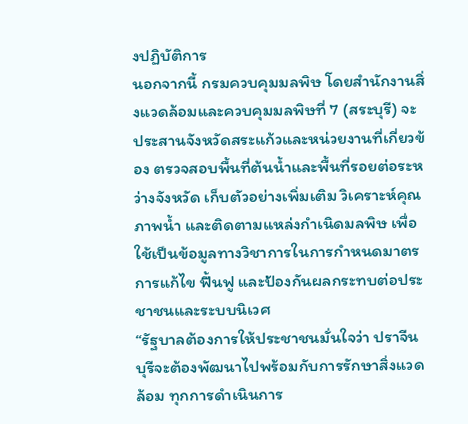งปฏิบัติการ
นอกจากนี้ กรมควบคุมมลพิษ โดยสำนักงานสิ่งแวดล้อมและควบคุมมลพิษที่ 7 (สระบุรี) จะประสานจังหวัดสระแก้วและหน่วยงานที่เกี่ยวข้อง ตรวจสอบพื้นที่ต้นน้ำและพื้นที่รอยต่อระหว่างจังหวัด เก็บตัวอย่างเพิ่มเติม วิเคราะห์คุณภาพน้ำ และติดตามแหล่งกำเนิดมลพิษ เพื่อใช้เป็นข้อมูลทางวิชาการในการกำหนดมาตรการแก้ไข ฟื้นฟู และป้องกันผลกระทบต่อประชาชนและระบบนิเวศ
“รัฐบาลต้องการให้ประชาชนมั่นใจว่า ปราจีนบุรีจะต้องพัฒนาไปพร้อมกับการรักษาสิ่งแวดล้อม ทุกการดำเนินการ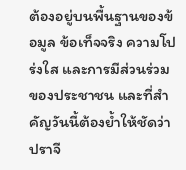ต้องอยู่บนพื้นฐานของข้อมูล ข้อเท็จจริง ความโปร่งใส และการมีส่วนร่วมของประชาชน และที่สำคัญวันนี้ต้องย้ำให้ชัดว่า ปราจี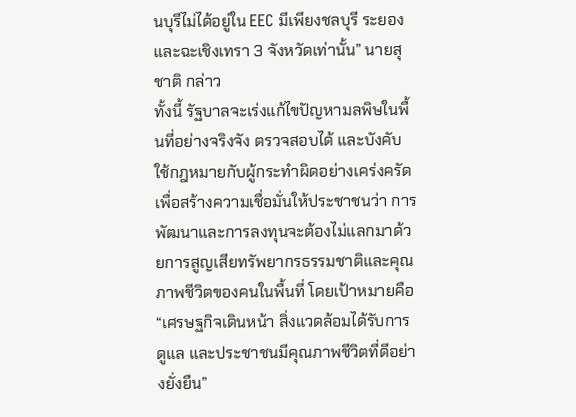นบุรีไม่ได้อยู่ใน EEC มีเพียงชลบุรี ระยอง และฉะเชิงเทรา 3 จังหวัดเท่านั้น” นายสุชาติ กล่าว
ทั้งนี้ รัฐบาลจะเร่งแก้ไขปัญหามลพิษในพื้นที่อย่างจริงจัง ตรวจสอบได้ และบังคับใช้กฎหมายกับผู้กระทำผิดอย่างเคร่งครัด เพื่อสร้างความเชื่อมั่นให้ประชาชนว่า การพัฒนาและการลงทุนจะต้องไม่แลกมาด้วยการสูญเสียทรัพยากรธรรมชาติและคุณภาพชีวิตของคนในพื้นที่ โดยเป้าหมายคือ “เศรษฐกิจเดินหน้า สิ่งแวดล้อมได้รับการดูแล และประชาชนมีคุณภาพชีวิตที่ดีอย่างยั่งยืน”